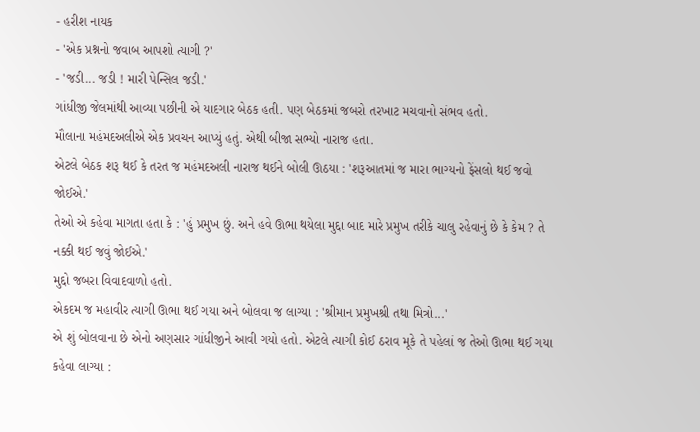- હરીશ નાયક
- 'એક પ્રશ્નનો જવાબ આપશો ત્યાગી ?'
- 'જડી... જડી ! મારી પેન્સિલ જડી.'
ગાંધીજી જેલમાંથી આવ્યા પછીની એ યાદગાર બેઠક હતી. પણ બેઠકમાં જબરો તરખાટ મચવાનો સંભવ હતો.
મૌલાના મહંમદઅલીએ એક પ્રવચન આપ્યું હતું. એથી બીજા સભ્યો નારાજ હતા.
એટલે બેઠક શરૂ થઈ કે તરત જ મહંમદઅલી નારાજ થઈને બોલી ઊઠયા : 'શરૂઆતમાં જ મારા ભાગ્યનો ફેંસલો થઈ જવો જોઈએ.'
તેઓ એ કહેવા માગતા હતા કે : 'હું પ્રમુખ છું. અને હવે ઊભા થયેલા મુદ્દા બાદ મારે પ્રમુખ તરીકે ચાલુ રહેવાનું છે કે કેમ ? તે નક્કી થઈ જવું જોઈએ.'
મુદ્દો જબરા વિવાદવાળો હતો.
એકદમ જ મહાવીર ત્યાગી ઊભા થઈ ગયા અને બોલવા જ લાગ્યા : 'શ્રીમાન પ્રમુખશ્રી તથા મિત્રો...'
એ શું બોલવાના છે એનો અણસાર ગાંધીજીને આવી ગયો હતો. એટલે ત્યાગી કોઈ ઠરાવ મૂકે તે પહેલાં જ તેઓ ઊભા થઈ ગયા કહેવા લાગ્યા :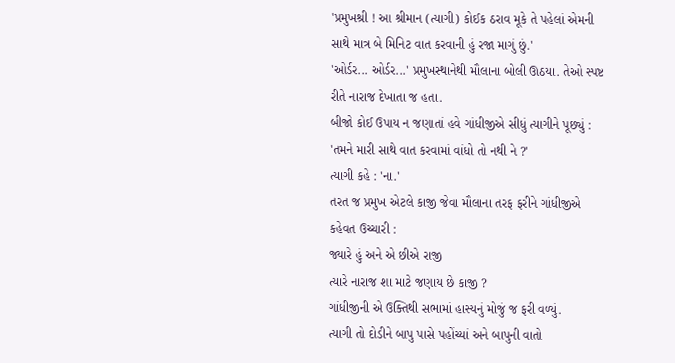'પ્રમુખશ્રી ! આ શ્રીમાન (ત્યાગી) કોઈક ઠરાવ મૂકે તે પહેલાં એમની સાથે માત્ર બે મિનિટ વાત કરવાની હું રજા માગું છું.'
'ઓર્ડર... ઓર્ડર...' પ્રમુખસ્થાનેથી મૌલાના બોલી ઊઠયા. તેઓ સ્પષ્ટ રીતે નારાજ દેખાતા જ હતા.
બીજો કોઈ ઉપાય ન જણાતાં હવે ગાંધીજીએ સીધું ત્યાગીને પૂછ્યું : 'તમને મારી સાથે વાત કરવામાં વાંધો તો નથી ને ?'
ત્યાગી કહે : 'ના.'
તરત જ પ્રમુખ એટલે કાજી જેવા મૌલાના તરફ ફરીને ગાંધીજીએ કહેવત ઉચ્ચારી :
જ્યારે હું અને એ છીએ રાજી
ત્યારે નારાજ શા માટે જણાય છે કાજી ?
ગાંધીજીની એ ઉક્તિથી સભામાં હાસ્યનું મોજું જ ફરી વળ્યું.
ત્યાગી તો દોડીને બાપુ પાસે પહોંચ્યાં અને બાપુની વાતો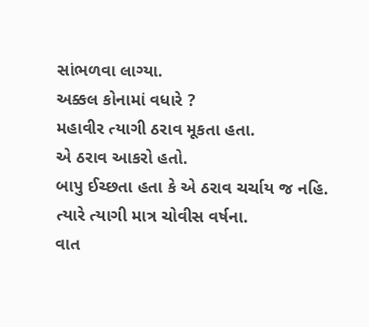સાંભળવા લાગ્યા.
અક્કલ કોનામાં વધારે ?
મહાવીર ત્યાગી ઠરાવ મૂકતા હતા.
એ ઠરાવ આકરો હતો.
બાપુ ઈચ્છતા હતા કે એ ઠરાવ ચર્ચાય જ નહિ. ત્યારે ત્યાગી માત્ર ચોવીસ વર્ષના.
વાત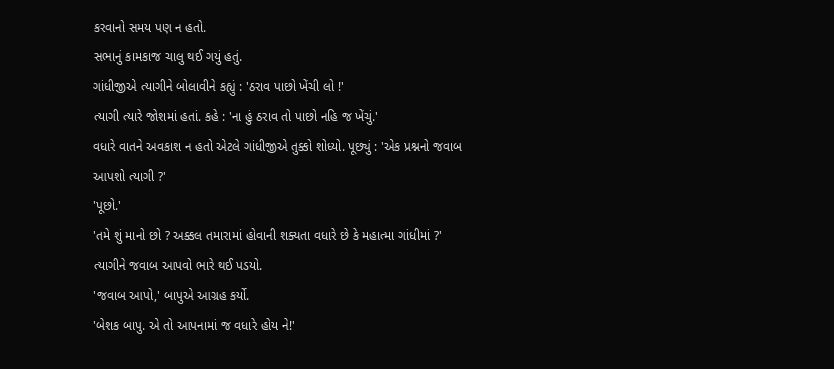કરવાનો સમય પણ ન હતો.
સભાનું કામકાજ ચાલુ થઈ ગયું હતું.
ગાંધીજીએ ત્યાગીને બોલાવીને કહ્યું : 'ઠરાવ પાછો ખેંચી લો !'
ત્યાગી ત્યારે જોશમાં હતાં. કહે : 'ના હું ઠરાવ તો પાછો નહિ જ ખેંચું.'
વધારે વાતને અવકાશ ન હતો એટલે ગાંધીજીએ તુક્કો શોધ્યો. પૂછ્યું : 'એક પ્રશ્નનો જવાબ આપશો ત્યાગી ?'
'પૂછો.'
'તમે શું માનો છો ? અક્કલ તમારામાં હોવાની શક્યતા વધારે છે કે મહાત્મા ગાંધીમાં ?'
ત્યાગીને જવાબ આપવો ભારે થઈ પડયો.
'જવાબ આપો,' બાપુએ આગ્રહ કર્યો.
'બેશક બાપુ. એ તો આપનામાં જ વધારે હોય ને!'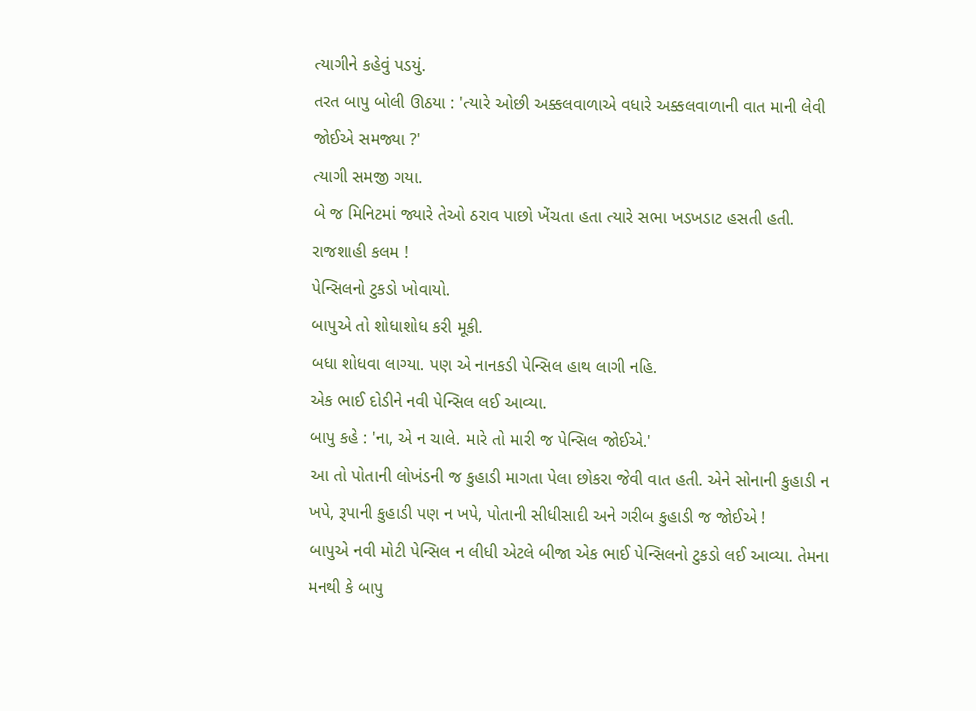ત્યાગીને કહેવું પડયું.
તરત બાપુ બોલી ઊઠયા : 'ત્યારે ઓછી અક્કલવાળાએ વધારે અક્કલવાળાની વાત માની લેવી જોઈએ સમજ્યા ?'
ત્યાગી સમજી ગયા.
બે જ મિનિટમાં જ્યારે તેઓ ઠરાવ પાછો ખેંચતા હતા ત્યારે સભા ખડખડાટ હસતી હતી.
રાજશાહી કલમ !
પેન્સિલનો ટુકડો ખોવાયો.
બાપુએ તો શોધાશોધ કરી મૂકી.
બધા શોધવા લાગ્યા. પણ એ નાનકડી પેન્સિલ હાથ લાગી નહિ.
એક ભાઈ દોડીને નવી પેન્સિલ લઈ આવ્યા.
બાપુ કહે : 'ના, એ ન ચાલે. મારે તો મારી જ પેન્સિલ જોઈએ.'
આ તો પોતાની લોખંડની જ કુહાડી માગતા પેલા છોકરા જેવી વાત હતી. એને સોનાની કુહાડી ન ખપે, રૂપાની કુહાડી પણ ન ખપે, પોતાની સીધીસાદી અને ગરીબ કુહાડી જ જોઈએ !
બાપુએ નવી મોટી પેન્સિલ ન લીધી એટલે બીજા એક ભાઈ પેન્સિલનો ટુકડો લઈ આવ્યા. તેમના મનથી કે બાપુ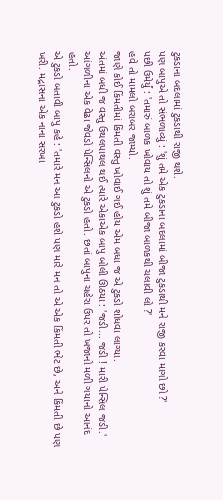ટુકડાના બદલામાં ટુકડાથી રાજી થશે.
પણ બાપુએ તો સંભળાવ્યું : 'શું તમે એક ટુકડાના બદલામાં બીજા ટુકડાથી મને રાજી કરવા માગો છો ?'
પછી ઉમેર્યું : 'તમારું બાળક ખોવાય તો શું તમે બીજા બાળકથી ચલાવી લો ?'
હવે તો મામલો બરાબર જામ્યો.
જાણે કોઈ કિંમતીમાં કિંમતી વસ્તુ ખોવાઈ ગઈ હોય એમ બધા જ એ ટુકડો શોધવા લાગ્યા.
અંતમાં બધી જ વસ્તુ ઉથલપાથલ થઈ ત્યારે એકાએક બાપુ બોલી ઊઠયા : 'જડી... જડી ! મારી પેન્સિલ જડી.'
આંગળીના એક વેઢા જેવડો પેન્સિલનો એ ટુકડો હતો. છતાં બાપુના ચહેરા ઉપર તો ખજાનો મળી ગયાનો આનંદ હતો.
એ ટુકડો બતાવી બાપુ કહે : 'તમારે મન આ ટુકડો હશે પણ મારે મન તો એ એક કિંમતી ભેટ છે, અને કિંમતી છે પણ ખરી. મદ્રાસના એક નાના સરખા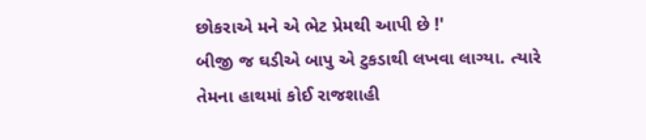છોકરાએ મને એ ભેટ પ્રેમથી આપી છે !'
બીજી જ ઘડીએ બાપુ એ ટુકડાથી લખવા લાગ્યા. ત્યારે તેમના હાથમાં કોઈ રાજશાહી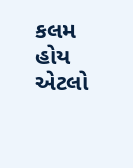કલમ હોય એટલો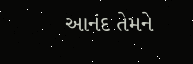આનંદ તેમને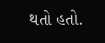થતો હતો.